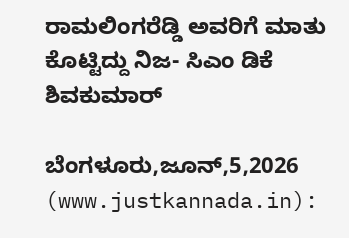ರಾಮಲಿಂಗರೆಡ್ಡಿ ಅವರಿಗೆ ಮಾತು ಕೊಟ್ಟಿದ್ದು ನಿಜ- ಸಿಎಂ ಡಿಕೆ ಶಿವಕುಮಾರ್

ಬೆಂಗಳೂರು,ಜೂನ್,5,2026 (www.justkannada.in):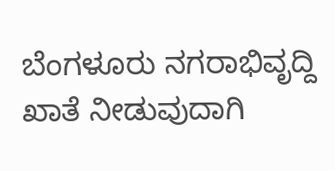ಬೆಂಗಳೂರು ನಗರಾಭಿವೃದ್ದಿ ಖಾತೆ ನೀಡುವುದಾಗಿ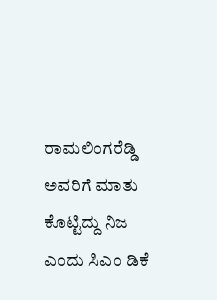ರಾಮಲಿಂಗರೆಡ್ಡಿ ಅವರಿಗೆ ಮಾತು ಕೊಟ್ಟಿದ್ದು ನಿಜ ಎಂದು ಸಿಎಂ ಡಿಕೆ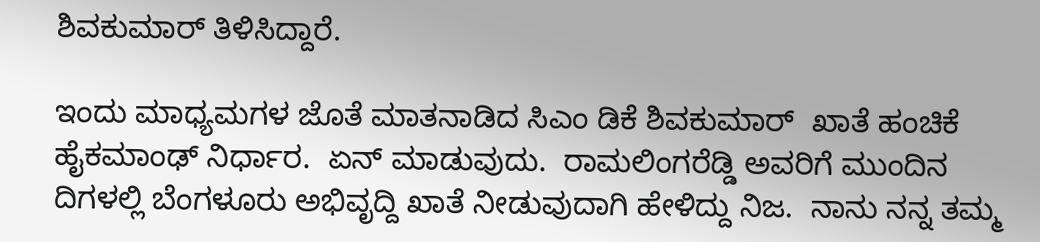ಶಿವಕುಮಾರ್ ತಿಳಿಸಿದ್ದಾರೆ.

ಇಂದು ಮಾಧ್ಯಮಗಳ ಜೊತೆ ಮಾತನಾಡಿದ ಸಿಎಂ ಡಿಕೆ ಶಿವಕುಮಾರ್  ಖಾತೆ ಹಂಚಿಕೆ ಹೈಕಮಾಂಢ್ ನಿರ್ಧಾರ.  ಏನ್ ಮಾಡುವುದು.  ರಾಮಲಿಂಗರೆಡ್ಡಿ ಅವರಿಗೆ ಮುಂದಿನ ದಿಗಳಲ್ಲಿ ಬೆಂಗಳೂರು ಅಭಿವೃದ್ದಿ ಖಾತೆ ನೀಡುವುದಾಗಿ ಹೇಳಿದ್ದು ನಿಜ.  ನಾನು ನನ್ನ ತಮ್ಮ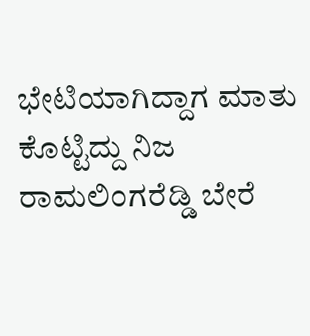ಭೇಟಿಯಾಗಿದ್ದಾಗ ಮಾತು ಕೊಟ್ಟಿದ್ದು ನಿಜ ರಾಮಲಿಂಗರೆಡ್ಡಿ ಬೇರೆ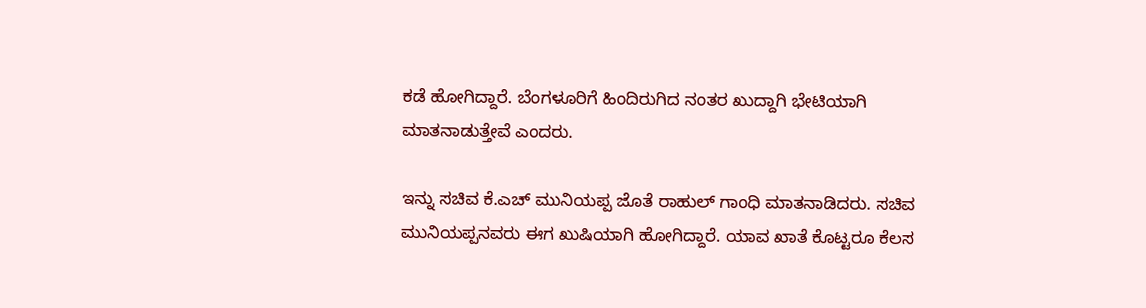ಕಡೆ ಹೋಗಿದ್ದಾರೆ. ಬೆಂಗಳೂರಿಗೆ ಹಿಂದಿರುಗಿದ ನಂತರ ಖುದ್ದಾಗಿ ಭೇಟಿಯಾಗಿ ಮಾತನಾಡುತ್ತೇವೆ ಎಂದರು.

ಇನ್ನು ಸಚಿವ ಕೆ.ಎಚ್ ಮುನಿಯಪ್ಪ ಜೊತೆ ರಾಹುಲ್ ಗಾಂಧಿ ಮಾತನಾಡಿದರು. ಸಚಿವ ಮುನಿಯಪ್ಪನವರು ಈಗ ಖುಷಿಯಾಗಿ ಹೋಗಿದ್ದಾರೆ. ಯಾವ ಖಾತೆ ಕೊಟ್ಟರೂ ಕೆಲಸ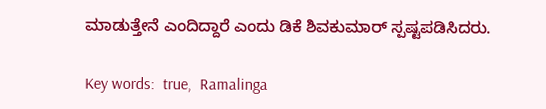ಮಾಡುತ್ತೇನೆ ಎಂದಿದ್ದಾರೆ ಎಂದು ಡಿಕೆ ಶಿವಕುಮಾರ್ ಸ್ಪಷ್ಟಪಡಿಸಿದರು.

Key words:  true,  Ramalinga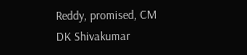Reddy, promised, CM DK Shivakumar